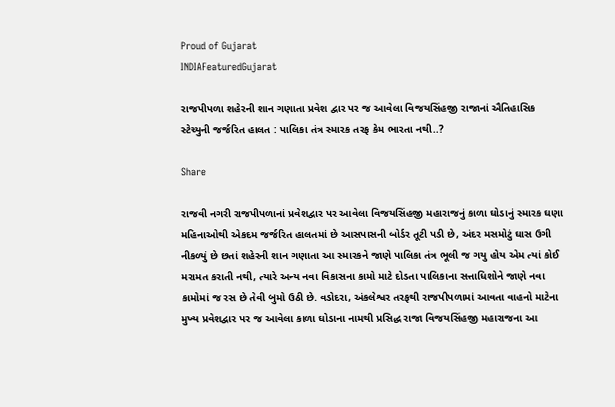Proud of Gujarat
INDIAFeaturedGujarat

રાજપીપળા શહેરની શાન ગણાતા પ્રવેશ દ્વાર પર જ આવેલા વિજયસિંહજી રાજાનાં ઐતિહાસિક સ્ટેચ્યુની જર્જરિત હાલત : પાલિકા તંત્ર સ્મારક તરફ કેમ ભારતા નથી..?

Share

રાજવી નગરી રાજપીપળાનાં પ્રવેશદ્વાર પર આવેલા વિજયસિંહજી મહારાજનું કાળા ઘોડાનું સ્મારક ઘણા મહિનાઓથી એકદમ જર્જરિત હાલતમાં છે આસપાસની બોર્ડર તૂટી પડી છે, અંદર મસમોટું ઘાસ ઉગી નીકળ્યું છે છતાં શહેરની શાન ગણાતા આ સ્મારકને જાણે પાલિકા તંત્ર ભૂલી જ ગયુ હોય એમ ત્યાં કોઈ મરામત કરાતી નથી, ત્યારે અન્ય નવા વિકાસના કામો માટે દોડતા પાલિકાના સત્તાધિશોને જાણે નવા કામોમાં જ રસ છે તેવી બુમો ઉઠી છે. વડોદરા, અંકલેશ્વર તરફથી રાજપીપળામાં આવતા વાહનો માટેના મુખ્ય પ્રવેશદ્વાર પર જ આવેલા કાળા ઘોડાના નામથી પ્રસિદ્ધ રાજા વિજયસિંહજી મહારાજના આ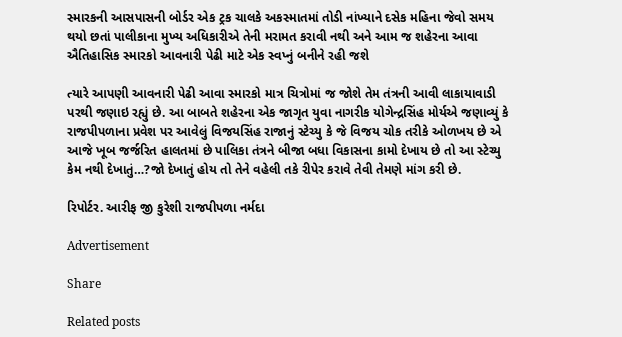સ્મારકની આસપાસની બોર્ડર એક ટ્રક ચાલકે અકસ્માતમાં તોડી નાંખ્યાને દસેક મહિના જેવો સમય થયો છતાં પાલીકાના મુખ્ય અધિકારીએ તેની મરામત કરાવી નથી અને આમ જ શહેરના આવા ઐતિહાસિક સ્મારકો આવનારી પેઢી માટે એક સ્વપ્નું બનીને રહી જશે

ત્યારે આપણી આવનારી પેઢી આવા સ્મારકો માત્ર ચિત્રોમાં જ જોશે તેમ તંત્રની આવી લાકાયાવાડી પરથી જણાઇ રહ્યું છે. આ બાબતે શહેરના એક જાગૃત યુવા નાગરીક યોગેન્દ્રસિંહ મોર્યએ જણાવ્યું કે રાજપીપળાના પ્રવેશ પર આવેલું વિજયસિંહ રાજાનું સ્ટેચ્યુ કે જે વિજય ચોક તરીકે ઓળખય છે એ આજે ખૂબ જર્જરિત હાલતમાં છે પાલિકા તંત્રને બીજા બધા વિકાસના કામો દેખાય છે તો આ સ્ટેચ્યુ કેમ નથી દેખાતું…?જો દેખાતું હોય તો તેને વહેલી તકે રીપેર કરાવે તેવી તેમણે માંગ કરી છે.

રિપોર્ટર. આરીફ જી કુરેશી રાજપીપળા નર્મદા

Advertisement

Share

Related posts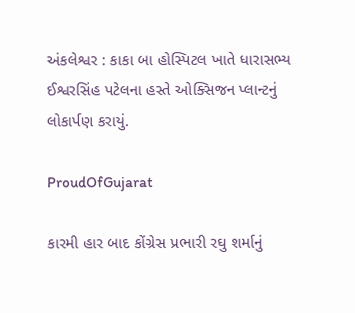અંકલેશ્વર : કાકા બા હોસ્પિટલ ખાતે ધારાસભ્ય ઈશ્વરસિંહ પટેલના હસ્તે ઓક્સિજન પ્લાન્ટનું લોકાર્પણ કરાયું.

ProudOfGujarat

કારમી હાર બાદ કોંગ્રેસ પ્રભારી રઘુ શર્માનું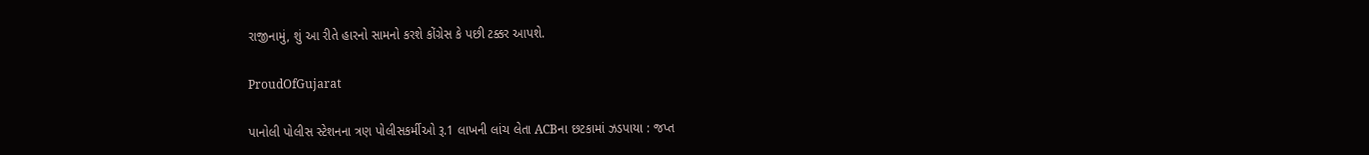રાજીનામું, શું આ રીતે હારનો સામનો કરશે કોંગ્રેસ કે પછી ટક્કર આપશે.

ProudOfGujarat

પાનોલી પોલીસ સ્ટેશનના ત્રણ પોલીસકર્મીઓ રૂ.1 લાખની લાંચ લેતા ACBના છટકામાં ઝડપાયા : જપ્ત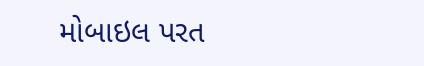મોબાઇલ પરત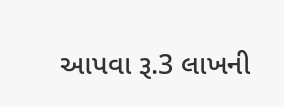આપવા રૂ.3 લાખની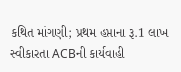કથિત માંગણી; પ્રથમ હપ્તાના રૂ.1 લાખ સ્વીકારતા ACBની કાર્યવાહી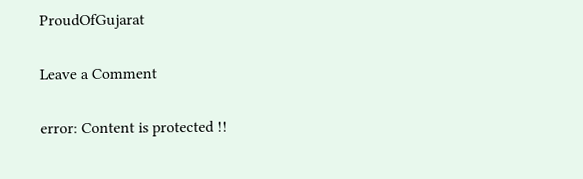ProudOfGujarat

Leave a Comment

error: Content is protected !!